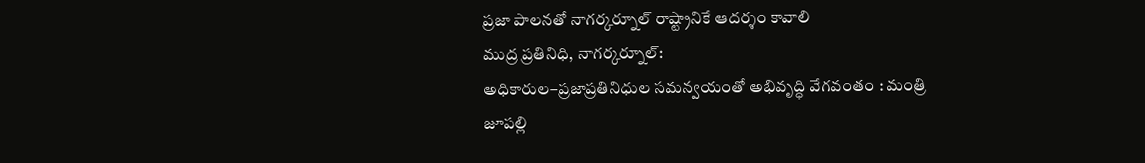ప్రజా పాలనతో నాగర్కర్నూల్ రాష్ట్రానికే ఆదర్శం కావాలి
ముద్ర ప్రతినిధి, నాగర్కర్నూల్:
అధికారుల–ప్రజాప్రతినిధుల సమన్వయంతో అభివృద్ధి వేగవంతం : మంత్రి జూపల్లి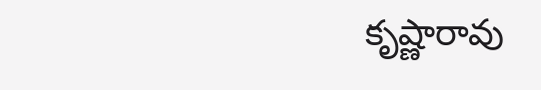కృష్ణారావు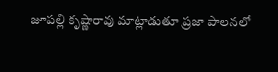జూపల్లి కృష్ణారావు మాట్లాడుతూ ప్రజా పాలనలో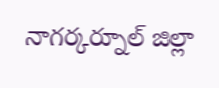నాగర్కర్నూల్ జిల్లా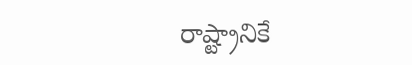రాష్ట్రానికే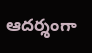ఆదర్శంగా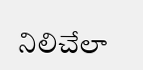నిలిచేలా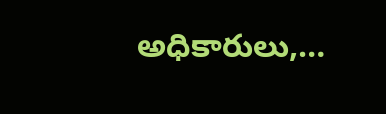అధికారులు,…